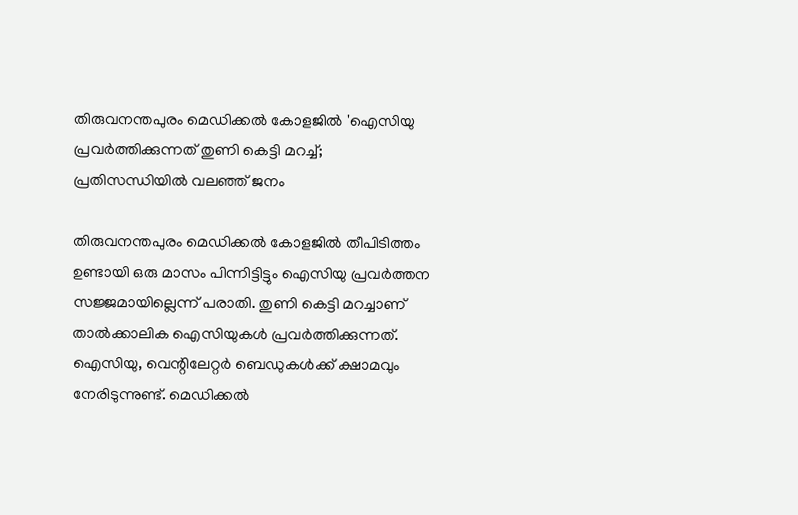തിരുവനന്തപുരം മെഡിക്കല്‍ കോളജില്‍ 'ഐസിയു പ്രവര്‍ത്തിക്കുന്നത് തുണി കെട്ടി മറച്ച്; പ്രതിസന്ധിയിൽ വലഞ്ഞ് ജനം

തിരുവനന്തപുരം മെഡിക്കല്‍ കോളജില്‍ തീപിടിത്തം ഉണ്ടായി ഒരു മാസം പിന്നിട്ടിട്ടും ഐസിയു പ്രവര്‍ത്തന സജ്ജമായില്ലെന്ന് പരാതി. തുണി കെട്ടി മറച്ചാണ് താല്‍ക്കാലിക ഐസിയുകള്‍ പ്രവര്‍ത്തിക്കുന്നത്. ഐസിയു, വെന്റിലേറ്റര്‍ ബെഡുകള്‍ക്ക് ക്ഷാമവും നേരിടുന്നുണ്ട്. മെഡിക്കല്‍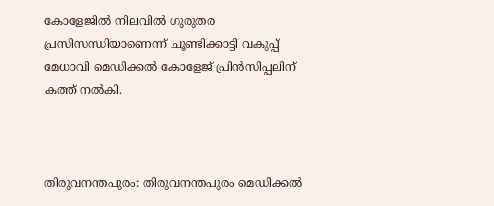കോളേജില്‍ നിലവില്‍ ഗുരുതര പ്രസിസന്ധിയാണെന്ന് ചൂണ്ടിക്കാട്ടി വകുപ്പ് മേധാവി മെഡിക്കല്‍ കോളേജ് പ്രിന്‍സിപ്പലിന് കത്ത് നല്‍കി.



തിരുവനന്തപുരം: തിരുവനന്തപുരം മെഡിക്കല്‍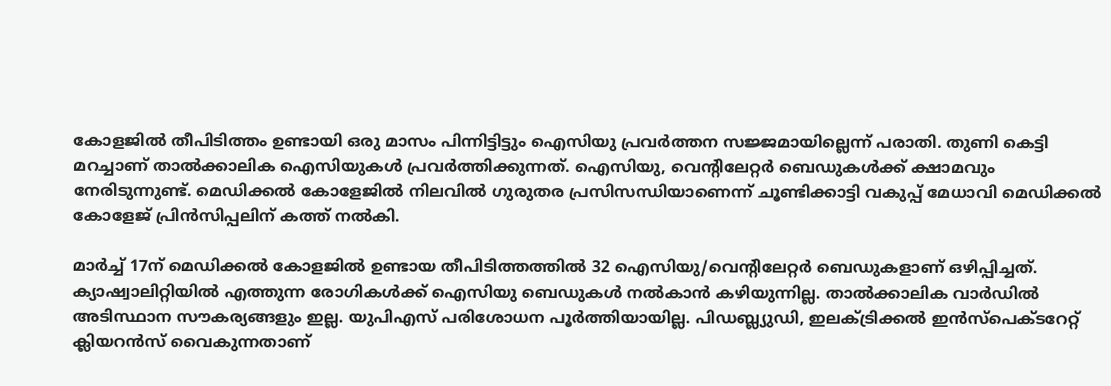കോളജില്‍ തീപിടിത്തം ഉണ്ടായി ഒരു മാസം പിന്നിട്ടിട്ടും ഐസിയു പ്രവര്‍ത്തന സജ്ജമായില്ലെന്ന് പരാതി. തുണി കെട്ടി മറച്ചാണ് താല്‍ക്കാലിക ഐസിയുകള്‍ പ്രവര്‍ത്തിക്കുന്നത്. ഐസിയു, വെന്റിലേറ്റര്‍ ബെഡുകള്‍ക്ക് ക്ഷാമവും നേരിടുന്നുണ്ട്. മെഡിക്കല്‍ കോളേജില്‍ നിലവില്‍ ഗുരുതര പ്രസിസന്ധിയാണെന്ന് ചൂണ്ടിക്കാട്ടി വകുപ്പ് മേധാവി മെഡിക്കല്‍ കോളേജ് പ്രിന്‍സിപ്പലിന് കത്ത് നല്‍കി.

മാര്‍ച്ച് 17ന് മെഡിക്കല്‍ കോളജില്‍ ഉണ്ടായ തീപിടിത്തത്തില്‍ 32 ഐസിയു/വെന്റിലേറ്റര്‍ ബെഡുകളാണ് ഒഴിപ്പിച്ചത്. ക്യാഷ്വാലിറ്റിയില്‍ എത്തുന്ന രോഗികള്‍ക്ക് ഐസിയു ബെഡുകള്‍ നല്‍കാന്‍ കഴിയുന്നില്ല. താല്‍ക്കാലിക വാര്‍ഡില്‍ അടിസ്ഥാന സൗകര്യങ്ങളും ഇല്ല. യുപിഎസ് പരിശോധന പൂര്‍ത്തിയായില്ല. പിഡബ്ല്യുഡി, ഇലക്ട്രിക്കല്‍ ഇന്‍സ്‌പെക്ടറേറ്റ് ക്ലിയറന്‍സ് വൈകുന്നതാണ്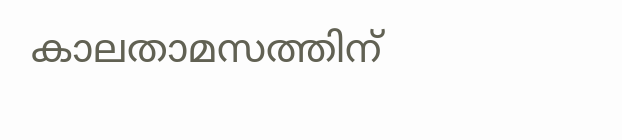കാലതാമസത്തിന്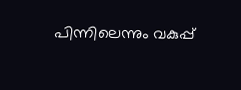പിന്നിലെന്നും വകുപ്പ്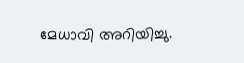മേധാവി അറിയിച്ചു.